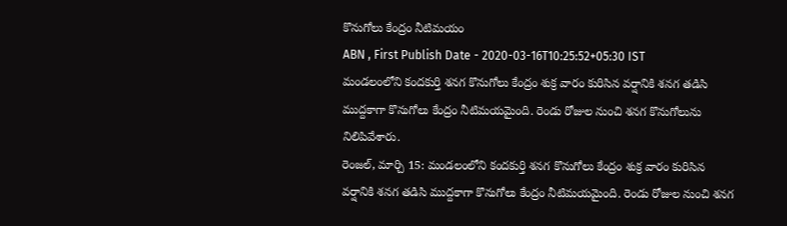కొనుగోలు కేంద్రం నీటిమయం
ABN , First Publish Date - 2020-03-16T10:25:52+05:30 IST
మండలంలోని కందకుర్తి శనగ కొనుగోలు కేంద్రం శుక్ర వారం కురిసిన వర్షానికి శనగ తడిసి ముద్దకాగా కొనుగోలు కేంద్రం నీటిమయమైంది. రెండు రోజుల నుంచి శనగ కొనుగోలును నిలిపివేశారు.
రెంజల్, మార్చి 15: మండలంలోని కందకుర్తి శనగ కొనుగోలు కేంద్రం శుక్ర వారం కురిసిన వర్షానికి శనగ తడిసి ముద్దకాగా కొనుగోలు కేంద్రం నీటిమయమైంది. రెండు రోజుల నుంచి శనగ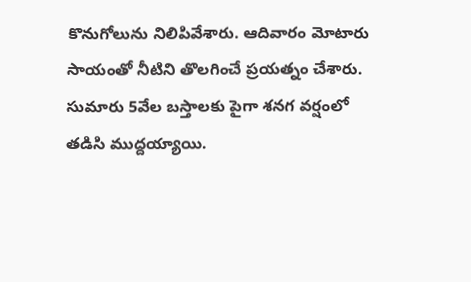కొనుగోలును నిలిపివేశారు. ఆదివారం మోటారు సాయంతో నీటిని తొలగించే ప్రయత్నం చేశారు. సుమారు 5వేల బస్తాలకు పైగా శనగ వర్షంలో తడిసి ముద్దయ్యాయి.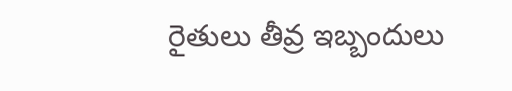రైతులు తీవ్ర ఇబ్బందులు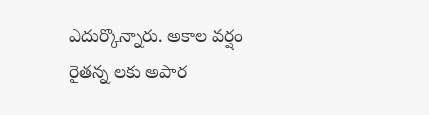ఎదుర్కొన్నారు. అకాల వర్షం రైతన్న లకు అపార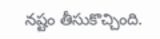నష్టం తీసుకొచ్చింది.